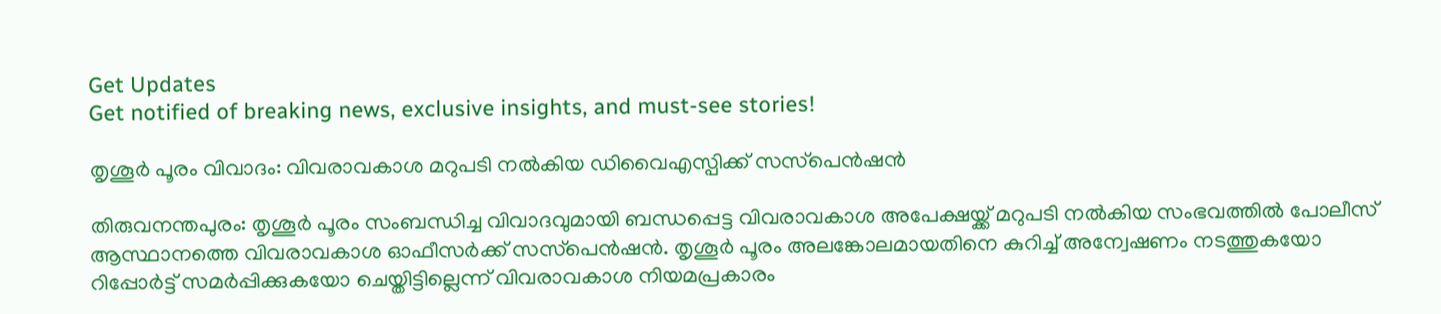Get Updates
Get notified of breaking news, exclusive insights, and must-see stories!

തൃശൂര്‍ പൂരം വിവാദം: വിവരാവകാശ മറുപടി നല്‍കിയ ഡിവൈഎസ്പിക്ക് സസ്‌പെന്‍ഷന്‍

തിരുവനന്തപുരം: തൃശൂര്‍ പൂരം സംബന്ധിച്ച വിവാദവുമായി ബന്ധപ്പെട്ട വിവരാവകാശ അപേക്ഷയ്ക്ക് മറുപടി നല്‍കിയ സംഭവത്തില്‍ പോലീസ് ആസ്ഥാനത്തെ വിവരാവകാശ ഓഫീസര്‍ക്ക് സസ്‌പെന്‍ഷന്‍. തൃശൂര്‍ പൂരം അലങ്കോലമായതിനെ കുറിച്ച് അന്വേഷണം നടത്തുകയോ റിപ്പോര്‍ട്ട് സമര്‍പ്പിക്കുകയോ ചെയ്തിട്ടില്ലെന്ന് വിവരാവകാശ നിയമപ്രകാരം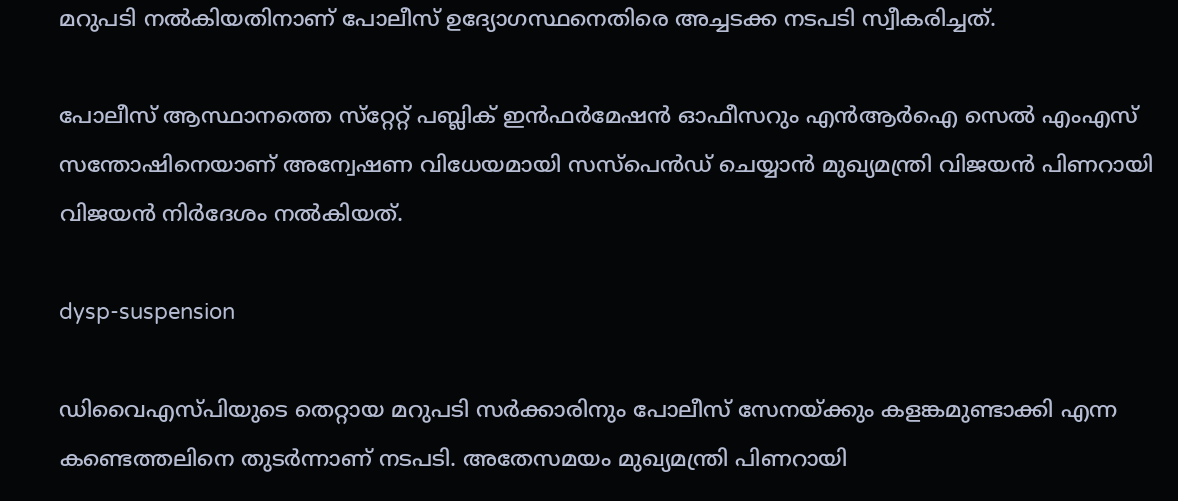മറുപടി നല്‍കിയതിനാണ് പോലീസ് ഉദ്യോഗസ്ഥനെതിരെ അച്ചടക്ക നടപടി സ്വീകരിച്ചത്.

പോലീസ് ആസ്ഥാനത്തെ സ്‌റ്റേറ്റ് പബ്ലിക് ഇന്‍ഫര്‍മേഷന്‍ ഓഫീസറും എന്‍ആര്‍ഐ സെല്‍ എംഎസ് സന്തോഷിനെയാണ് അന്വേഷണ വിധേയമായി സസ്‌പെന്‍ഡ് ചെയ്യാന്‍ മുഖ്യമന്ത്രി വിജയന്‍ പിണറായി വിജയന്‍ നിര്‍ദേശം നല്‍കിയത്.

dysp-suspension

ഡിവൈഎസ്പിയുടെ തെറ്റായ മറുപടി സര്‍ക്കാരിനും പോലീസ് സേനയ്ക്കും കളങ്കമുണ്ടാക്കി എന്ന കണ്ടെത്തലിനെ തുടര്‍ന്നാണ് നടപടി. അതേസമയം മുഖ്യമന്ത്രി പിണറായി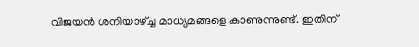വിജയന്‍ ശനിയാഴ്ച്ച മാധ്യമങ്ങളെ കാണുന്നുണ്ട്. ഇതിന്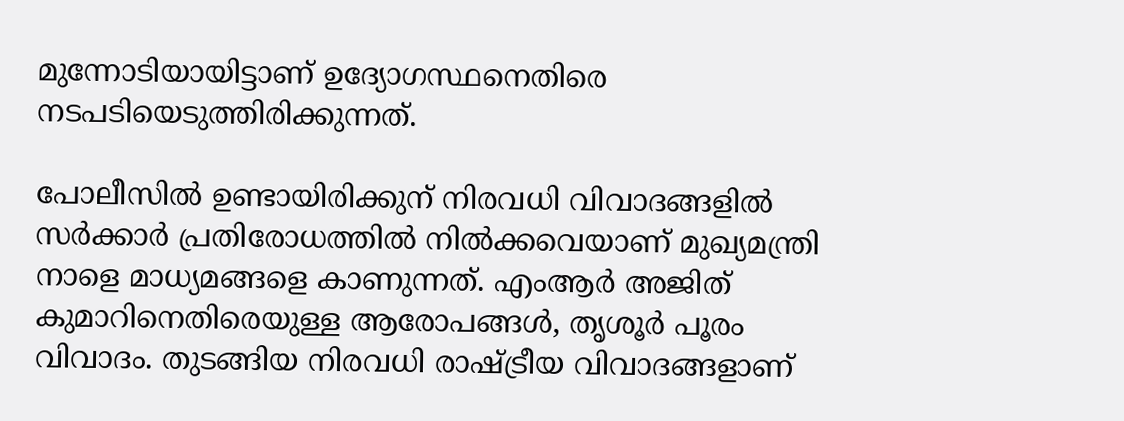മുന്നോടിയായിട്ടാണ് ഉദ്യോഗസ്ഥനെതിരെ നടപടിയെടുത്തിരിക്കുന്നത്.

പോലീസില്‍ ഉണ്ടായിരിക്കുന് നിരവധി വിവാദങ്ങളില്‍ സര്‍ക്കാര്‍ പ്രതിരോധത്തില്‍ നില്‍ക്കവെയാണ് മുഖ്യമന്ത്രി നാളെ മാധ്യമങ്ങളെ കാണുന്നത്. എംആര്‍ അജിത് കുമാറിനെതിരെയുള്ള ആരോപങ്ങള്‍, തൃശൂര്‍ പൂരം വിവാദം. തുടങ്ങിയ നിരവധി രാഷ്ട്രീയ വിവാദങ്ങളാണ്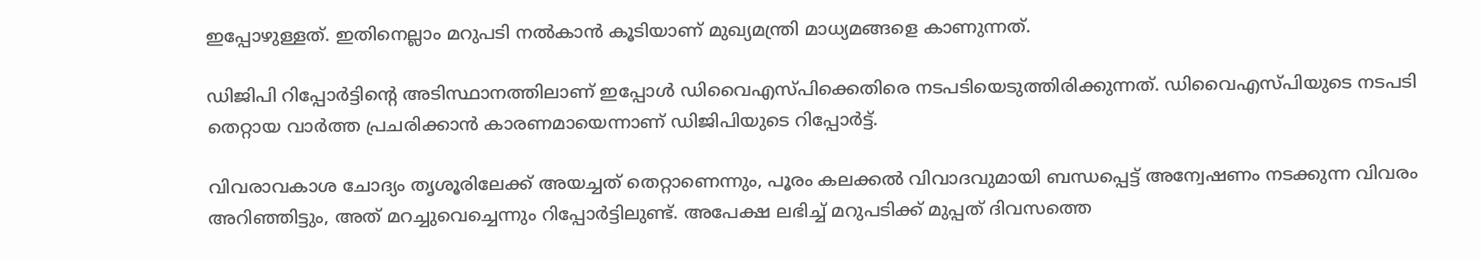ഇപ്പോഴുള്ളത്. ഇതിനെല്ലാം മറുപടി നല്‍കാന്‍ കൂടിയാണ് മുഖ്യമന്ത്രി മാധ്യമങ്ങളെ കാണുന്നത്.

ഡിജിപി റിപ്പോര്‍ട്ടിന്റെ അടിസ്ഥാനത്തിലാണ് ഇപ്പോള്‍ ഡിവൈഎസ്പിക്കെതിരെ നടപടിയെടുത്തിരിക്കുന്നത്. ഡിവൈഎസ്പിയുടെ നടപടി തെറ്റായ വാര്‍ത്ത പ്രചരിക്കാന്‍ കാരണമായെന്നാണ് ഡിജിപിയുടെ റിപ്പോര്‍ട്ട്.

വിവരാവകാശ ചോദ്യം തൃശൂരിലേക്ക് അയച്ചത് തെറ്റാണെന്നും, പൂരം കലക്കല്‍ വിവാദവുമായി ബന്ധപ്പെട്ട് അന്വേഷണം നടക്കുന്ന വിവരം അറിഞ്ഞിട്ടും, അത് മറച്ചുവെച്ചെന്നും റിപ്പോര്‍ട്ടിലുണ്ട്. അപേക്ഷ ലഭിച്ച് മറുപടിക്ക് മുപ്പത് ദിവസത്തെ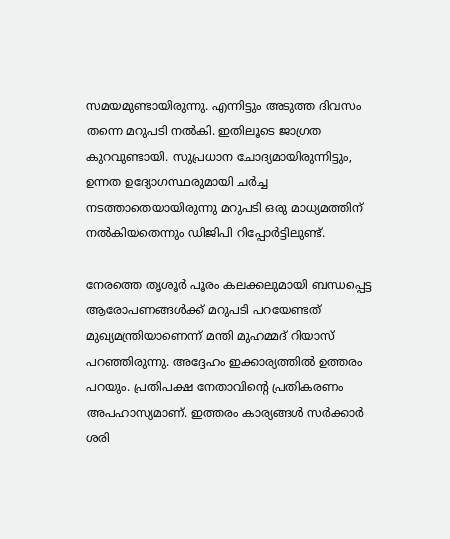സമയമുണ്ടായിരുന്നു. എന്നിട്ടും അടുത്ത ദിവസം തന്നെ മറുപടി നല്‍കി. ഇതിലൂടെ ജാഗ്രത കുറവുണ്ടായി. സുപ്രധാന ചോദ്യമായിരുന്നിട്ടും, ഉന്നത ഉദ്യോഗസ്ഥരുമായി ചര്‍ച്ച നടത്താതെയായിരുന്നു മറുപടി ഒരു മാധ്യമത്തിന് നല്‍കിയതെന്നും ഡിജിപി റിപ്പോര്‍ട്ടിലുണ്ട്.

നേരത്തെ തൃശൂര്‍ പൂരം കലക്കലുമായി ബന്ധപ്പെട്ട ആരോപണങ്ങള്‍ക്ക് മറുപടി പറയേണ്ടത് മുഖ്യമന്ത്രിയാണെന്ന് മന്തി മുഹമ്മദ് റിയാസ് പറഞ്ഞിരുന്നു. അദ്ദേഹം ഇക്കാര്യത്തില്‍ ഉത്തരം പറയും. പ്രതിപക്ഷ നേതാവിന്റെ പ്രതികരണം അപഹാസ്യമാണ്. ഇത്തരം കാര്യങ്ങള്‍ സര്‍ക്കാര്‍ ശരി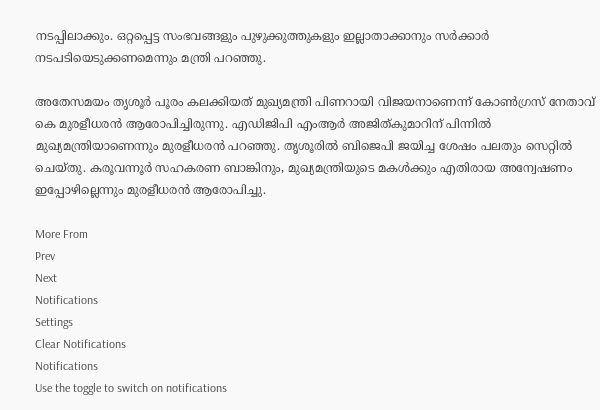നടപ്പിലാക്കും. ഒറ്റപ്പെട്ട സംഭവങ്ങളും പുഴുക്കുത്തുകളും ഇല്ലാതാക്കാനും സര്‍ക്കാര്‍ നടപടിയെടുക്കണമെന്നും മന്ത്രി പറഞ്ഞു.

അതേസമയം തൃശൂര്‍ പൂരം കലക്കിയത് മുഖ്യമന്ത്രി പിണറായി വിജയനാണെന്ന് കോണ്‍ഗ്രസ് നേതാവ് കെ മുരളീധരന്‍ ആരോപിച്ചിരുന്നു. എഡിജിപി എംആര്‍ അജിത്കുമാറിന് പിന്നില്‍ മുഖ്യമന്ത്രിയാണെന്നും മുരളീധരന്‍ പറഞ്ഞു. തൃശൂരില്‍ ബിജെപി ജയിച്ച ശേഷം പലതും സെറ്റില്‍ ചെയ്തു. കരൂവന്നൂര്‍ സഹകരണ ബാങ്കിനും, മുഖ്യമന്ത്രിയുടെ മകള്‍ക്കും എതിരായ അന്വേഷണം ഇപ്പോഴില്ലെന്നും മുരളീധരന്‍ ആരോപിച്ചു.

More From
Prev
Next
Notifications
Settings
Clear Notifications
Notifications
Use the toggle to switch on notifications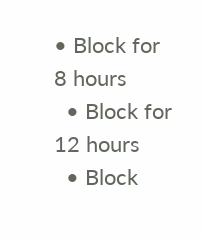• Block for 8 hours
  • Block for 12 hours
  • Block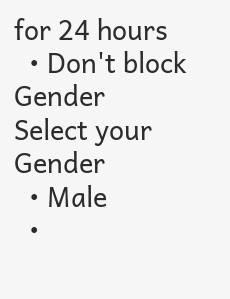for 24 hours
  • Don't block
Gender
Select your Gender
  • Male
  •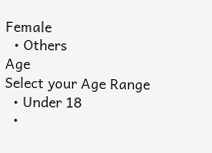Female
  • Others
Age
Select your Age Range
  • Under 18
  •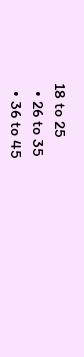18 to 25
  • 26 to 35
  • 36 to 45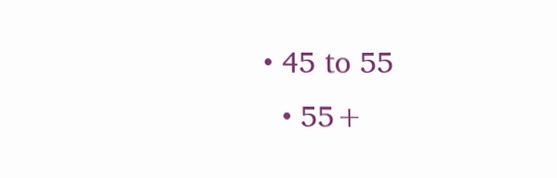• 45 to 55
  • 55+